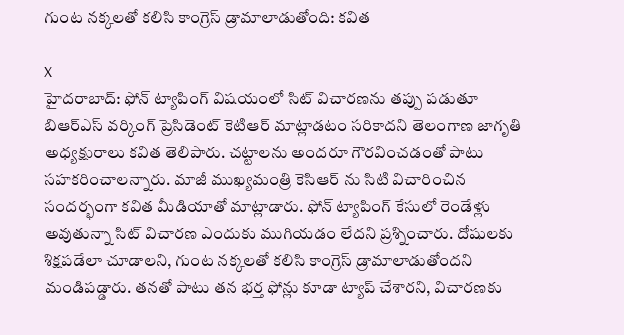గుంట నక్కలతో కలిసి కాంగ్రెస్ డ్రామాలాడుతోంది: కవిత

X
హైదరాబాద్: ఫోన్ ట్యాపింగ్ విషయంలో సిట్ విచారణను తప్పు పడుతూ బిఆర్ఎస్ వర్కింగ్ ప్రెసిడెంట్ కెటిఆర్ మాట్లాడటం సరికాదని తెలంగాణ జాగృతి అధ్యక్షురాలు కవిత తెలిపారు. చట్టాలను అందరూ గౌరవించడంతో పాటు సహకరించాలన్నారు. మాజీ ముఖ్యమంత్రి కెసిఆర్ ను సిటి విచారించిన సందర్భంగా కవిత మీడియాతో మాట్లాడారు. ఫోన్ ట్యాపింగ్ కేసులో రెండేళ్లు అవుతున్నా సిట్ విచారణ ఎందుకు ముగియడం లేదని ప్రశ్నించారు. దోషులకు శిక్షపడేలా చూడాలని, గుంట నక్కలతో కలిసి కాంగ్రెస్ డ్రామాలాడుతోందని మండిపడ్డారు. తనతో పాటు తన భర్త ఫోన్లు కూడా ట్యాప్ చేశారని, విచారణకు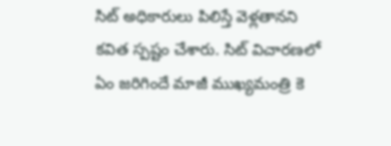సిట్ అధికారులు పిలిస్తే వెళ్లతానని కవిత స్పష్టం చేశారు. సిట్ విచారణలో ఏం జరిగిందే మాజీ ముఖ్యమంత్రి కె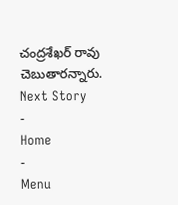చంద్రశేఖర్ రావు చెబుతారన్నారు.
Next Story
-
Home
-
Menu